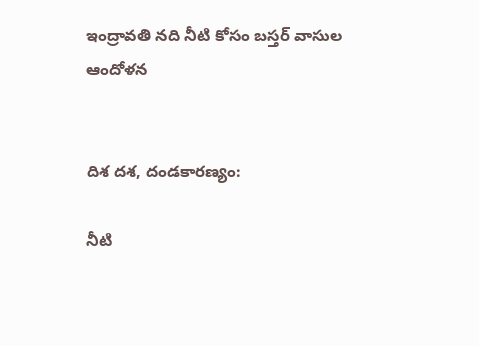ఇంద్రావతి నది నీటి కోసం బస్తర్ వాసుల ఆందోళన


దిశ దశ, దండకారణ్యం:

నీటి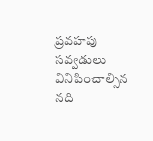ప్రవహపు సవ్వడులు వినిపించాల్సిన నది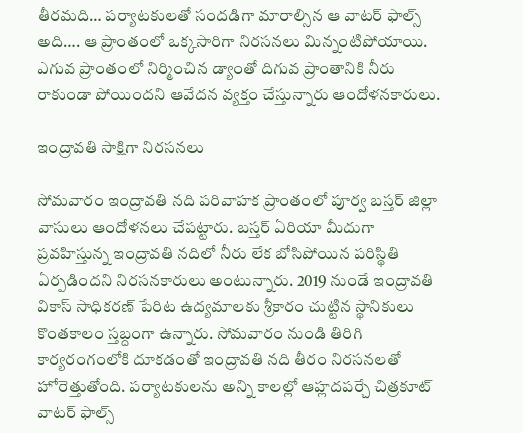తీరమది… పర్యాటకులతో సందడిగా మారాల్సిన ఆ వాటర్ ఫాల్స్ అది…. ఆ ప్రాంతంలో ఒక్కసారిగా నిరసనలు మిన్నంటిపోయాయి. ఎగువ ప్రాంతంలో నిర్మించిన డ్యాంతో దిగువ ప్రాంతానికి నీరు రాకుండా పోయిందని ఆవేదన వ్యక్తం చేస్తున్నారు ఆందోళనకారులు.

ఇంద్రావతి సాక్షిగా నిరసనలు

సోమవారం ఇంద్రావతి నది పరివాహక ప్రాంతంలో పూర్వ బస్తర్ జిల్లా వాసులు ఆందోళనలు చేపట్టారు. బస్తర్ ఏరియా మీదుగా ప్రవహిస్తున్న ఇంద్రావతి నదిలో నీరు లేక బోసిపోయిన పరిస్థితి ఏర్పడిందని నిరసనకారులు అంటున్నారు. 2019 నుండే ఇంద్రావతి వికాస్ సాధికరణ్ పేరిట ఉద్యమాలకు శ్రీకారం చుట్టిన స్థానికులు కొంతకాలం స్తబ్దంగా ఉన్నారు. సోమవారం నుండి తిరిగి కార్యరంగంలోకి దూకడంతో ఇంద్రావతి నది తీరం నిరసనలతో హోరెత్తుతోంది. పర్యాటకులను అన్ని కాలల్లో ఆహ్లదపర్చే చిత్రకూట్ వాటర్ ఫాల్స్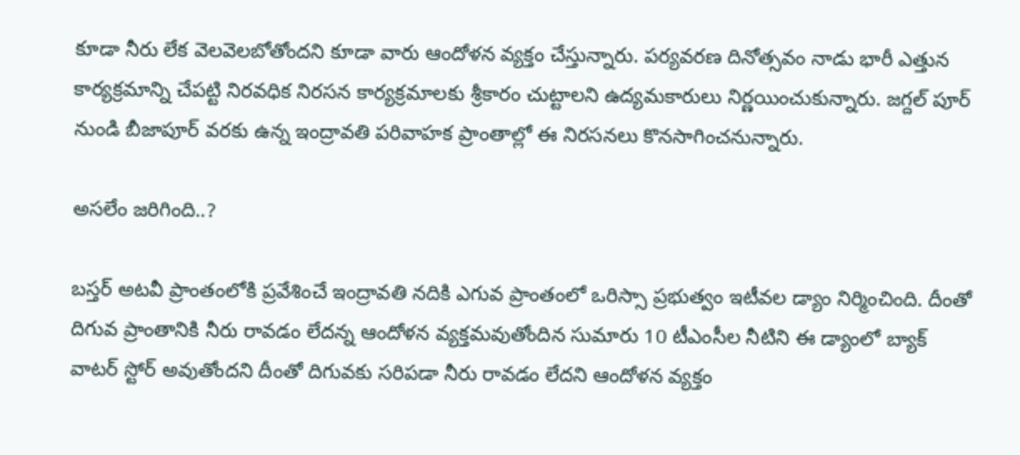కూడా నీరు లేక వెలవెలబోతోందని కూడా వారు ఆందోళన వ్యక్తం చేస్తున్నారు. పర్యవరణ దినోత్సవం నాడు భారీ ఎత్తున కార్యక్రమాన్ని చేపట్టి నిరవధిక నిరసన కార్యక్రమాలకు శ్రీకారం చుట్టాలని ఉద్యమకారులు నిర్ణయించుకున్నారు. జగ్దల్ పూర్ నుండి బీజాపూర్ వరకు ఉన్న ఇంద్రావతి పరివాహక ప్రాంతాల్లో ఈ నిరసనలు కొనసాగించనున్నారు.

అసలేం జరిగింది..?

బస్తర్ అటవీ ప్రాంతంలోకి ప్రవేశించే ఇంద్రావతి నదికి ఎగువ ప్రాంతంలో ఒరిస్సా ప్రభుత్వం ఇటీవల డ్యాం నిర్మించింది. దీంతో దిగువ ప్రాంతానికి నీరు రావడం లేదన్న ఆందోళన వ్యక్తమవుతోందిన సుమారు 10 టీఎంసీల నీటిని ఈ డ్యాంలో బ్యాక్ వాటర్ స్టోర్ అవుతోందని దీంతో దిగువకు సరిపడా నీరు రావడం లేదని ఆందోళన వ్యక్తం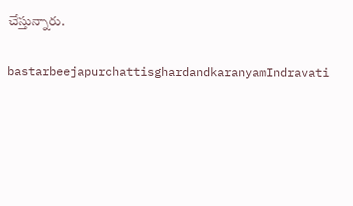చేస్తున్నారు.

bastarbeejapurchattisghardandkaranyamIndravati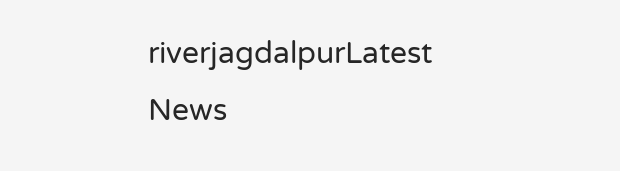riverjagdalpurLatest News